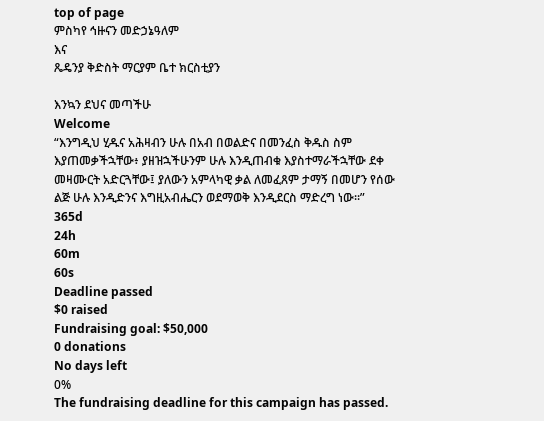top of page
ምስካየ ኅዙናን መድኃኔዓለም
እና
ጼዴንያ ቅድስት ማርያም ቤተ ክርስቲያን

እንኳን ደህና መጣችሁ
Welcome
“እንግዲህ ሂዱና አሕዛብን ሁሉ በአብ በወልድና በመንፈስ ቅዱስ ስም እያጠመቃችኋቸው፥ ያዘዝኋችሁንም ሁሉ እንዲጠብቁ እያስተማራችኋቸው ደቀ መዛሙርት አድርጓቸው፤ ያለውን አምላካዊ ቃል ለመፈጸም ታማኝ በመሆን የሰው ልጅ ሁሉ እንዲድንና እግዚአብሔርን ወደማወቅ እንዲደርስ ማድረግ ነው፡፡”
365d
24h
60m
60s
Deadline passed
$0 raised
Fundraising goal: $50,000
0 donations
No days left
0%
The fundraising deadline for this campaign has passed.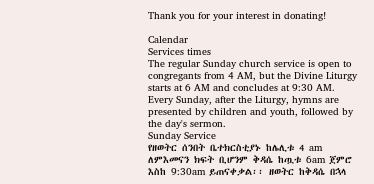Thank you for your interest in donating!

Calendar
Services times
The regular Sunday church service is open to congregants from 4 AM, but the Divine Liturgy starts at 6 AM and concludes at 9:30 AM. Every Sunday, after the Liturgy, hymns are presented by children and youth, followed by the day's sermon.
Sunday Service
የዘወትር ሰንበት ቤተክርስቲያኑ ከሌሊቱ 4 am ለምእመናን ክፍት ቢሆንም ቅዳሴ ከጧቱ 6am ጀምሮ እስከ 9:30am ይጠናቀቃል፡፡ ዘወትር ከቅዳሴ በኋላ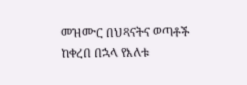መዝሙር በህጻናትና ወጣቶች ከቀረበ በኋላ የእለቱ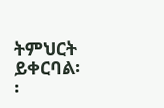ትምህርት ይቀርባል፡፡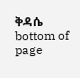ቅዳሴ
bottom of page